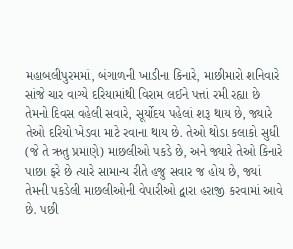મહાબલીપુરમમાં, બંગાળની ખાડીના કિનારે, માછીમારો શનિવારે સાંજે ચાર વાગ્યે દરિયામાંથી વિરામ લઈને પત્તાં રમી રહ્યા છે
તેમનો દિવસ વહેલી સવારે, સૂર્યોદય પહેલાં શરૂ થાય છે, જ્યારે તેઓ દરિયો ખેડવા માટે રવાના થાય છે. તેઓ થોડા કલાકો સુધી (જે તે ઋતુ પ્રમાણે) માછલીઓ પકડે છે, અને જ્યારે તેઓ કિનારે પાછા ફરે છે ત્યારે સામાન્ય રીતે હજુ સવાર જ હોય છે, જ્યાં તેમની પકડેલી માછલીઓની વેપારીઓ દ્વારા હરાજી કરવામાં આવે છે. પછી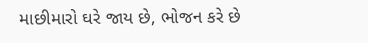માછીમારો ઘરે જાય છે, ભોજન કરે છે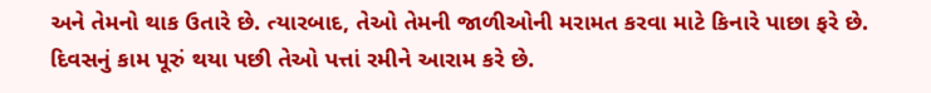અને તેમનો થાક ઉતારે છે. ત્યારબાદ, તેઓ તેમની જાળીઓની મરામત કરવા માટે કિનારે પાછા ફરે છે. દિવસનું કામ પૂરું થયા પછી તેઓ પત્તાં રમીને આરામ કરે છે.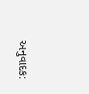અનુવાદક: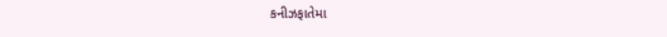કનીઝફાતેમા